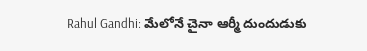Rahul Gandhi: మేలోనే చైనా ఆర్మీ దుందుడుకు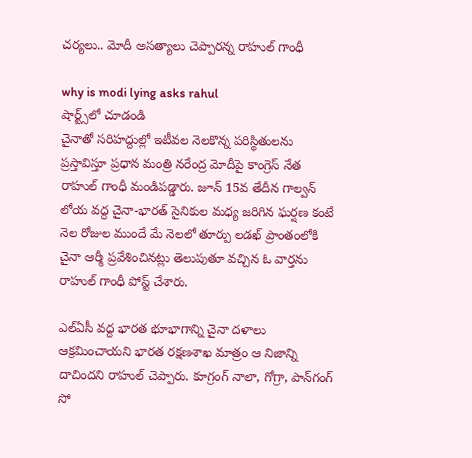చర్యలు.. మోదీ అసత్యాలు చెప్పారన్న రాహుల్ గాంధీ

why is modi lying asks rahul
షార్ట్స్‌లో చూడండి
చైనాతో సరిహద్దుల్లో ఇటీవల నెలకొన్న పరిస్థితులను ప్రస్తావిస్తూ ప్రధాన మంత్రి నరేంద్ర మోదీపై కాంగ్రెస్ నేత రాహుల్ గాంధీ మండిపడ్డారు. జూన్ 15వ తేదీన గాల్వ‌న్ లోయ వద్ద చైనా-భారత్ సైనికుల మధ్య జరిగిన ఘ‌ర్ష‌ణ కంటే నెల రోజుల ముందే మే నెలలో తూర్పు ల‌డ‌ఖ్‌ ప్రాంతంలోకి చైనా ఆర్మీ ప్ర‌వేశించిన‌ట్లు తెలుపుతూ వచ్చిన ఓ వార్తను రాహుల్ గాంధీ పోస్ట్ చేశారు.

ఎల్‌ఏసీ వద్ద భారత భూభాగాన్ని చైనా ద‌ళాలు ఆక్ర‌మించాయని భారత ర‌క్ష‌ణ‌శాఖ మాత్రం ఆ నిజాన్ని దాచిందని రాహుల్ చెప్పారు. కూగ్రంగ్ నాలా, గోగ్రా, పాన్‌గంగ్ సో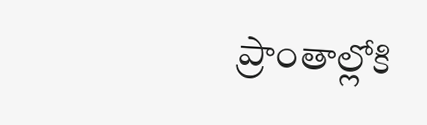ప్రాంతాల్లోకి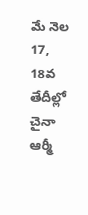మే నెల 17, 18వ తేదీల్లో చైనా ఆర్మీ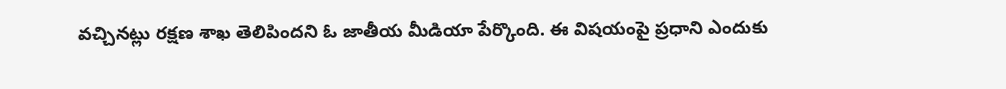వ‌చ్చిన‌ట్లు ర‌క్ష‌ణ శాఖ తెలిపిందని ఓ జాతీయ మీడియా పేర్కొంది. ఈ విషయంపై ప్ర‌ధాని ఎందుకు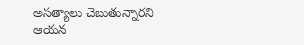అసత్యాలు చెబుతున్నార‌ని ఆయన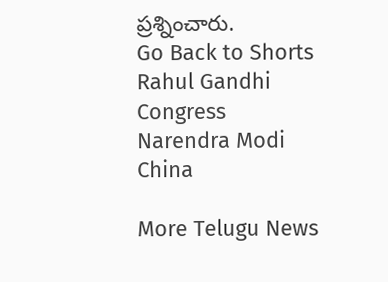ప్రశ్నించారు.
Go Back to Shorts
Rahul Gandhi
Congress
Narendra Modi
China

More Telugu News